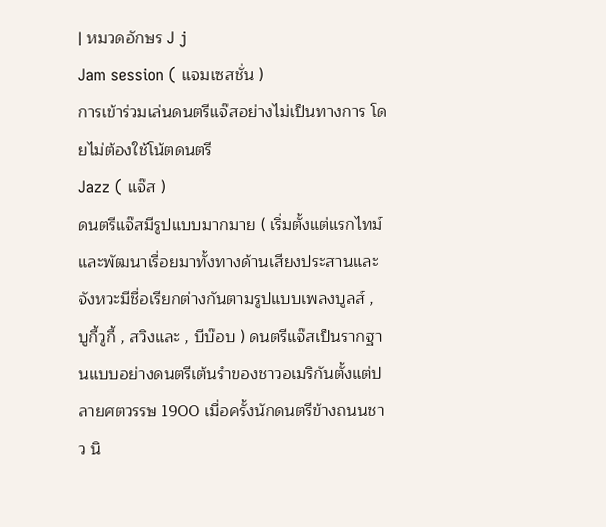| หมวดอักษร J j
Jam session ( แจมเซสชั่น )
การเข้าร่วมเล่นดนตรีแจ๊สอย่างไม่เป็นทางการ โดยไม่ต้องใช้โน้ตดนตรี
Jazz ( แจ๊ส )
ดนตรีแจ๊สมีรูปแบบมากมาย ( เริ่มตั้งแต่แรกไทม์และพัฒนาเรื่อยมาทั้งทางด้านเสียงประสานและจังหวะมีชื่อเรียกต่างกันตามรูปแบบเพลงบูลส์ , บูกี้วูกี้ , สวิงและ , บีบ๊อบ ) ดนตรีแจ๊สเป็นรากฐานแบบอย่างดนตรีเต้นรำของชาวอเมริกันตั้งแต่ปลายศตวรรษ 1900 เมื่อครั้งนักดนตรีข้างถนนชาว นิ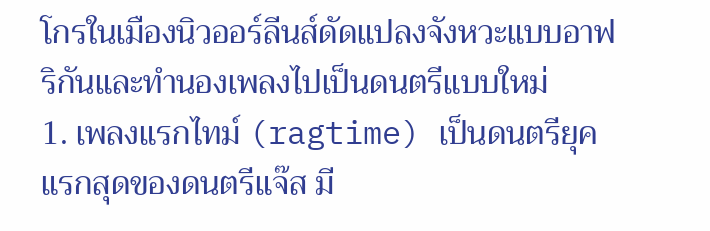โกรในเมืองนิวออร์ลีนส์ดัดแปลงจังหวะแบบอาฟริกันและทำนองเพลงไปเป็นดนตรีแบบใหม่
1. เพลงแรกไทม์ (ragtime) เป็นดนตรียุคแรกสุดของดนตรีแจ๊ส มี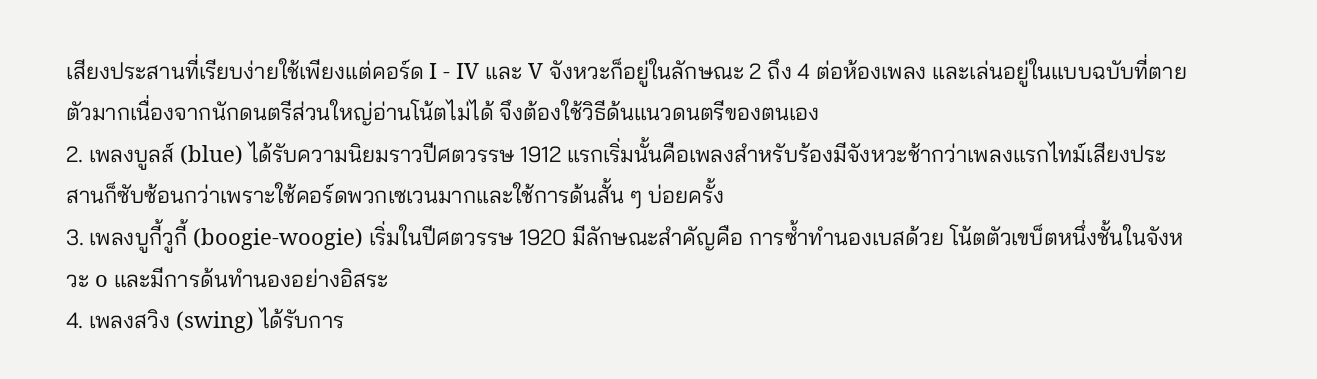เสียงประสานที่เรียบง่ายใช้เพียงแต่คอร์ด I - IV และ V จังหวะก็อยู่ในลักษณะ 2 ถึง 4 ต่อห้องเพลง และเล่นอยู่ในแบบฉบับที่ตายตัวมากเนื่องจากนักดนตรีส่วนใหญ่อ่านโน้ตไม่ได้ จึงต้องใช้วิธีด้นแนวดนตรีของตนเอง
2. เพลงบูลส์ (blue) ได้รับความนิยมราวปีศตวรรษ 1912 แรกเริ่มนั้นคือเพลงสำหรับร้องมีจังหวะช้ากว่าเพลงแรกไทม์เสียงประสานก็ซับซ้อนกว่าเพราะใช้คอร์ดพวกเซเวนมากและใช้การด้นสั้น ๆ บ่อยครั้ง
3. เพลงบูกี้วูกี้ (boogie-woogie) เริ่มในปีศตวรรษ 1920 มีลักษณะสำคัญคือ การซ้ำทำนองเบสด้วย โน้ตตัวเขบ็ตหนึ่งชั้นในจังหวะ o และมีการด้นทำนองอย่างอิสระ
4. เพลงสวิง (swing) ได้รับการ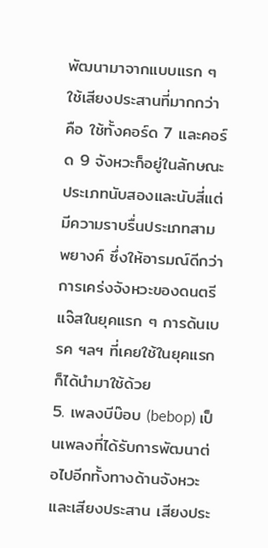พัฒนามาจากแบบแรก ๆ ใช้เสียงประสานที่มากกว่า คือ ใช้ทั้งคอร์ด 7 และคอร์ด 9 จังหวะก็อยู่ในลักษณะประเภทนับสองและนับสี่แต่มีความราบรื่นประเภทสามพยางค์ ซึ่งให้อารมณ์ดีกว่าการเคร่งจังหวะของดนตรีแจ๊สในยุคแรก ๆ การด้นเบรค ฯลฯ ที่เคยใช้ในยุคแรกก็ได้นำมาใช้ด้วย
5. เพลงบีบ๊อบ (bebop) เป็นเพลงที่ได้รับการพัฒนาต่อไปอีกทั้งทางด้านจังหวะและเสียงประสาน เสียงประ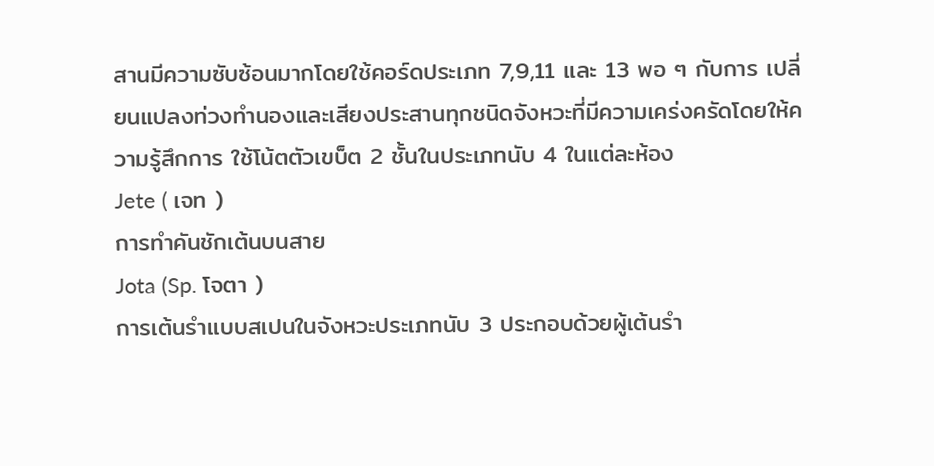สานมีความซับซ้อนมากโดยใช้คอร์ดประเภท 7,9,11 และ 13 พอ ๆ กับการ เปลี่ยนแปลงท่วงทำนองและเสียงประสานทุกชนิดจังหวะที่มีความเคร่งครัดโดยให้ความรู้สึกการ ใช้โน้ตตัวเขบ็ต 2 ชั้นในประเภทนับ 4 ในแต่ละห้อง
Jete ( เจท )
การทำคันชักเต้นบนสาย
Jota (Sp. โจตา )
การเต้นรำเเบบสเปนในจังหวะประเภทนับ 3 ประกอบด้วยผู้เต้นรำ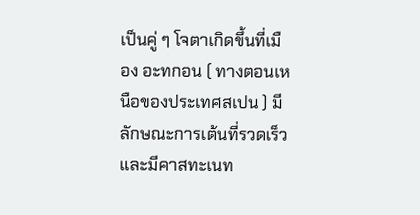เป็นคู่ ๆ โจตาเกิดขึ้นที่เมือง อะทกอน ( ทางตอนเหนือของประเทศสเปน ) มีลักษณะการเต้นที่รวดเร็วและมีคาสทะเนท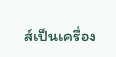ส์เป็นเครื่อง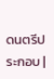ดนตรีประกอบ |